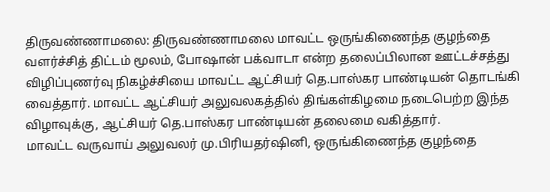திருவண்ணாமலை: திருவண்ணாமலை மாவட்ட ஒருங்கிணைந்த குழந்தை வளர்ச்சித் திட்டம் மூலம், போஷான் பக்வாடா என்ற தலைப்பிலான ஊட்டச்சத்து விழிப்புணர்வு நிகழ்ச்சியை மாவட்ட ஆட்சியர் தெ.பாஸ்கர பாண்டியன் தொடங்கி வைத்தார். மாவட்ட ஆட்சியர் அலுவலகத்தில் திங்கள்கிழமை நடைபெற்ற இந்த விழாவுக்கு, ஆட்சியர் தெ.பாஸ்கர பாண்டியன் தலைமை வகித்தார்.
மாவட்ட வருவாய் அலுவலர் மு.பிரியதர்ஷினி, ஒருங்கிணைந்த குழந்தை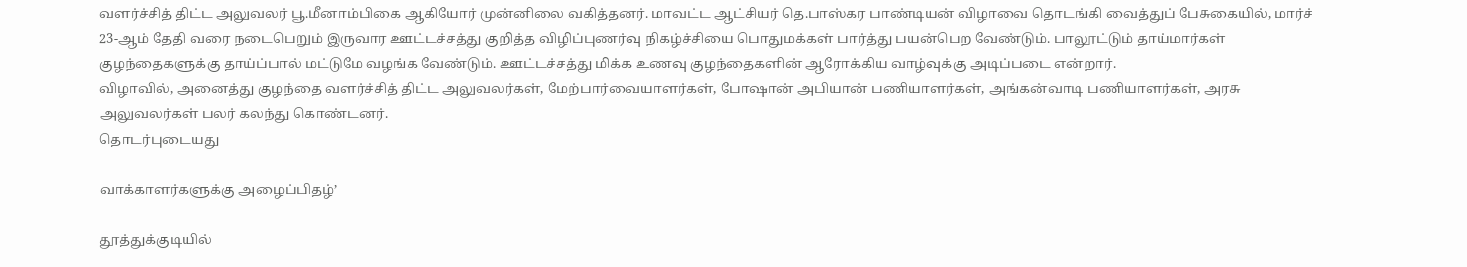வளர்ச்சித் திட்ட அலுவலர் பூ.மீனாம்பிகை ஆகியோர் முன்னிலை வகித்தனர். மாவட்ட ஆட்சியர் தெ.பாஸ்கர பாண்டியன் விழாவை தொடங்கி வைத்துப் பேசுகையில், மார்ச் 23-ஆம் தேதி வரை நடைபெறும் இருவார ஊட்டச்சத்து குறித்த விழிப்புணர்வு நிகழ்ச்சியை பொதுமக்கள் பார்த்து பயன்பெற வேண்டும். பாலூட்டும் தாய்மார்கள் குழந்தைகளுக்கு தாய்ப்பால் மட்டுமே வழங்க வேண்டும். ஊட்டச்சத்து மிக்க உணவு குழந்தைகளின் ஆரோக்கிய வாழ்வுக்கு அடிப்படை என்றார்.
விழாவில், அனைத்து குழந்தை வளர்ச்சித் திட்ட அலுவலர்கள், மேற்பார்வையாளர்கள், போஷான் அபியான் பணியாளர்கள், அங்கன்வாடி பணியாளர்கள், அரசு அலுவலர்கள் பலர் கலந்து கொண்டனர்.
தொடர்புடையது

வாக்காளர்களுக்கு அழைப்பிதழ்’

தூத்துக்குடியில்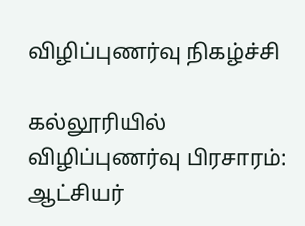விழிப்புணர்வு நிகழ்ச்சி

கல்லூரியில் விழிப்புணர்வு பிரசாரம்: ஆட்சியர்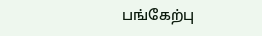பங்கேற்பு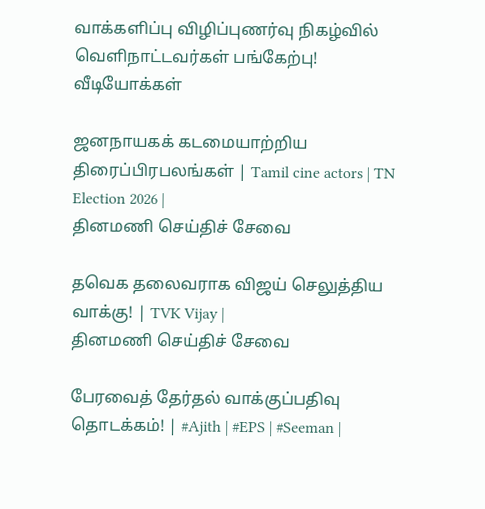வாக்களிப்பு விழிப்புணர்வு நிகழ்வில் வெளிநாட்டவர்கள் பங்கேற்பு!
வீடியோக்கள்

ஜனநாயகக் கடமையாற்றிய திரைப்பிரபலங்கள் | Tamil cine actors | TN Election 2026 |
தினமணி செய்திச் சேவை

தவெக தலைவராக விஜய் செலுத்திய வாக்கு! | TVK Vijay |
தினமணி செய்திச் சேவை

பேரவைத் தேர்தல் வாக்குப்பதிவு தொடக்கம்! | #Ajith | #EPS | #Seeman |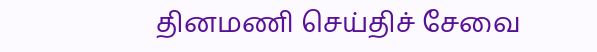தினமணி செய்திச் சேவை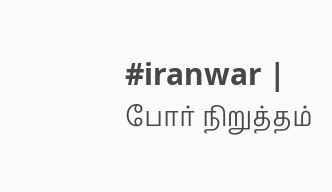#iranwar | போர் நிறுத்தம்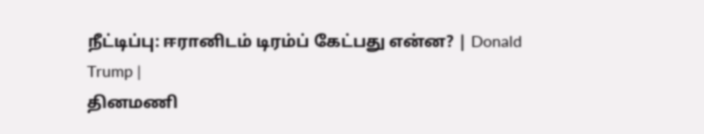நீட்டிப்பு: ஈரானிடம் டிரம்ப் கேட்பது என்ன? | Donald Trump |
தினமணி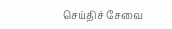செய்திச் சேவை